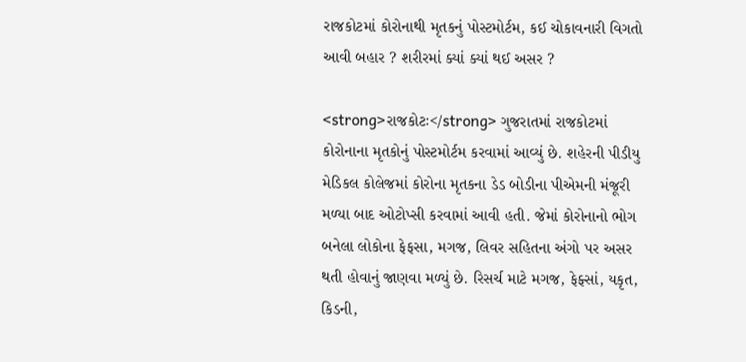રાજકોટમાં કોરોનાથી મૃતકનું પોસ્ટમોર્ટમ, કઈ ચોકાવનારી વિગતો આવી બહાર ? શરીરમાં ક્યાં ક્યાં થઈ અસર ?

<strong>રાજકોટઃ</strong> ગુજરાતમાં રાજકોટમાં કોરોનાના મૃતકોનું પોસ્ટમોર્ટમ કરવામાં આવ્યું છે. શહેરની પીડીયુ મેડિકલ કોલેજમાં કોરોના મૃતકના ડેડ બોડીના પીએમની મંજૂરી મળ્યા બાદ ઓટોપ્સી કરવામાં આવી હતી. જેમાં કોરોનાનો ભોગ બનેલા લોકોના ફેફસા, મગજ, લિવર સહિતના અંગો પર અસર થતી હોવાનું જાણવા મળ્યું છે. રિસર્ચ માટે મગજ, ફેફ્સાં, યકૃત, કિડની,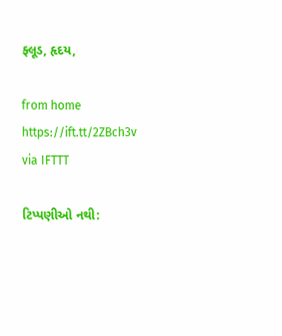ફ્લૂડ, હૃદય,

from home https://ift.tt/2ZBch3v
via IFTTT

ટિપ્પણીઓ નથી: